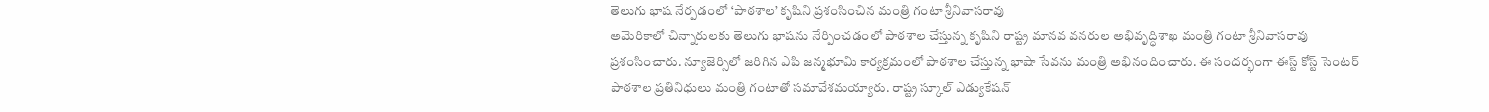తెలుగు భాష నేర్పడంలో ‘పాఠశాల’ కృషిని ప్రశంసించిన మంత్రి గంటా శ్రీనివాసరావు
అమెరికాలో చిన్నారులకు తెలుగు భాషను నేర్పించడంలో పాఠశాల చేస్తున్న కృషిని రాష్ట్ర మానవ వనరుల అభివృద్ధిశాఖ మంత్రి గంటా శ్రీనివాసరావు ప్రశంసించారు. న్యూజెర్సిలో జరిగిన ఎపి జన్మభూమి కార్యక్రమంలో పాఠశాల చేస్తున్న భాషా సేవను మంత్రి అభినందించారు. ఈ సందర్భంగా ఈస్ట్ కోస్ట్ సెంటర్ పాఠశాల ప్రతినిధులు మంత్రి గంటాతో సమావేశమయ్యారు. రాష్ట్ర స్కూల్ ఎడ్యుకేషన్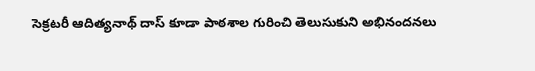సెక్రటరీ ఆదిత్యనాథ్ దాస్ కూడా పాఠశాల గురించి తెలుసుకుని అభినందనలు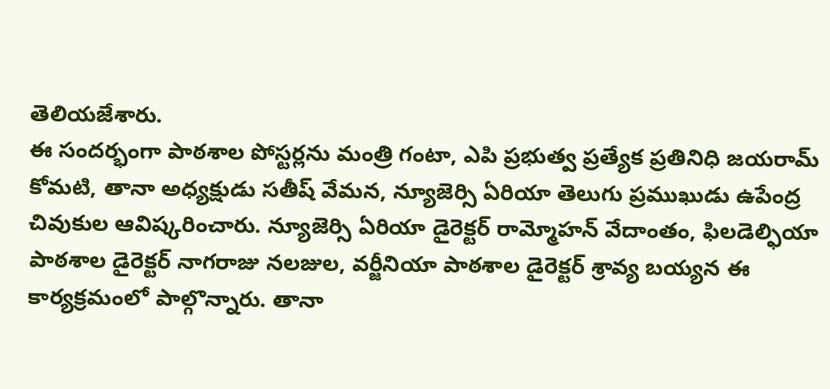తెలియజేశారు.
ఈ సందర్భంగా పాఠశాల పోస్టర్లను మంత్రి గంటా, ఎపి ప్రభుత్వ ప్రత్యేక ప్రతినిధి జయరామ్ కోమటి, తానా అధ్యక్షుడు సతీష్ వేమన, న్యూజెర్సి ఏరియా తెలుగు ప్రముఖుడు ఉపేంద్ర చివుకుల ఆవిష్కరించారు. న్యూజెర్సి ఏరియా డైరెక్టర్ రామ్మోహన్ వేదాంతం, ఫిలడెల్ఫియా పాఠశాల డైరెక్టర్ నాగరాజు నలజుల, వర్జీనియా పాఠశాల డైరెక్టర్ శ్రావ్య బయ్యన ఈ కార్యక్రమంలో పాల్గొన్నారు. తానా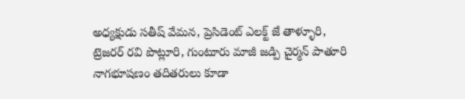అధ్యక్షుడు సతీష్ వేమన, ప్రెసిడెంట్ ఎలక్ట్ జే తాళ్ళూరి, ట్రెజరర్ రవి పొట్లూరి, గుంటూరు మాజీ జడ్పి చైర్మన్ పాతూరి నాగభూషణం తదితరులు కూడా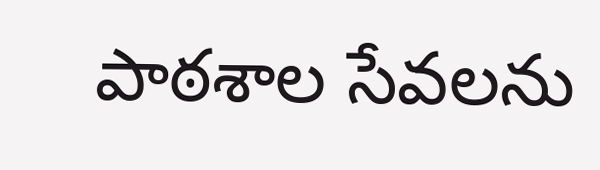పాఠశాల సేవలను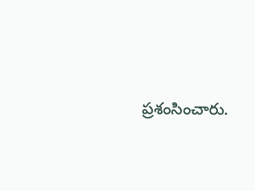ప్రశంసించారు.